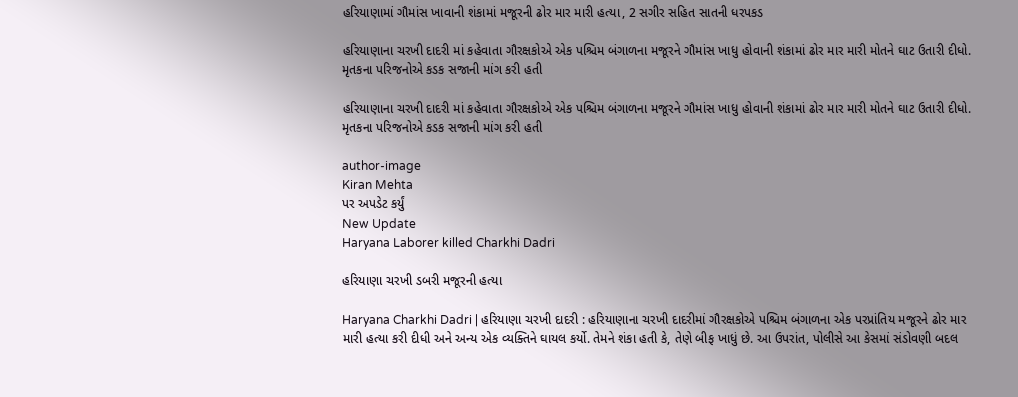હરિયાણામાં ગૌમાંસ ખાવાની શંકામાં મજૂરની ઢોર માર મારી હત્યા, 2 સગીર સહિત સાતની ધરપકડ

હરિયાણાના ચરખી દાદરી માં કહેવાતા ગૌરક્ષકોએ એક પશ્ચિમ બંગાળના મજૂરને ગૌમાંસ ખાધુ હોવાની શંકામાં ઢોર માર મારી મોતને ઘાટ ઉતારી દીધો. મૃતકના પરિજનોએ કડક સજાની માંગ કરી હતી

હરિયાણાના ચરખી દાદરી માં કહેવાતા ગૌરક્ષકોએ એક પશ્ચિમ બંગાળના મજૂરને ગૌમાંસ ખાધુ હોવાની શંકામાં ઢોર માર મારી મોતને ઘાટ ઉતારી દીધો. મૃતકના પરિજનોએ કડક સજાની માંગ કરી હતી

author-image
Kiran Mehta
પર અપડેટ કર્યું
New Update
Haryana Laborer killed Charkhi Dadri

હરિયાણા ચરખી ડબરી મજૂરની હત્યા

Haryana Charkhi Dadri | હરિયાણા ચરખી દાદરી : હરિયાણાના ચરખી દાદરીમાં ગૌરક્ષકોએ પશ્ચિમ બંગાળના એક પરપ્રાંતિય મજૂરને ઢોર માર મારી હત્યા કરી દીધી અને અન્ય એક વ્યક્તિને ઘાયલ કર્યો. તેમને શંકા હતી કે, તેણે બીફ ખાધું છે. આ ઉપરાંત, પોલીસે આ કેસમાં સંડોવણી બદલ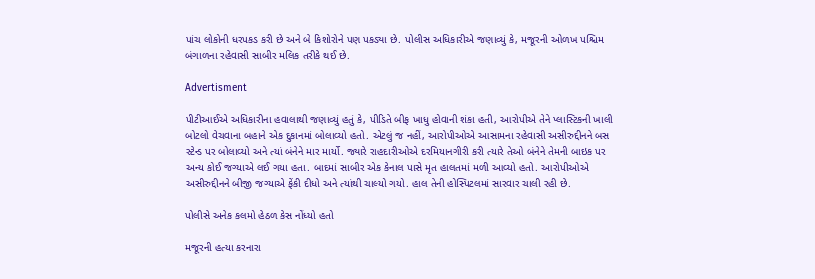પાંચ લોકોની ધરપકડ કરી છે અને બે કિશોરોને પણ પકડ્યા છે. પોલીસ અધિકારીએ જણાવ્યું કે, મજૂરની ઓળખ પશ્ચિમ બંગાળના રહેવાસી સાબીર મલિક તરીકે થઈ છે.

Advertisment

પીટીઆઈએ અધિકારીના હવાલાથી જણાવ્યું હતું કે, પીડિતે બીફ ખાધુ હોવાની શંકા હતી, આરોપીએ તેને પ્લાસ્ટિકની ખાલી બોટલો વેચવાના બહાને એક દુકાનમાં બોલાવ્યો હતો. એટલું જ નહીં, આરોપીઓએ આસામના રહેવાસી અસીરુદ્દીનને બસ સ્ટેન્ડ પર બોલાવ્યો અને ત્યાં બંનેને માર માર્યો. જ્યારે રાહદારીઓએ દરમિયાનગીરી કરી ત્યારે તેઓ બંનેને તેમની બાઇક પર અન્ય કોઈ જગ્યાએ લઈ ગયા હતા. બાદમાં સાબીર એક કેનાલ પાસે મૃત હાલતમાં મળી આવ્યો હતો. આરોપીઓએ અસીરુદ્દીનને બીજી જગ્યાએ ફેંકી દીધો અને ત્યાંથી ચાલ્યો ગયો. હાલ તેની હોસ્પિટલમાં સારવાર ચાલી રહી છે.

પોલીસે અનેક કલમો હેઠળ કેસ નોંધ્યો હતો

મજૂરની હત્યા કરનારા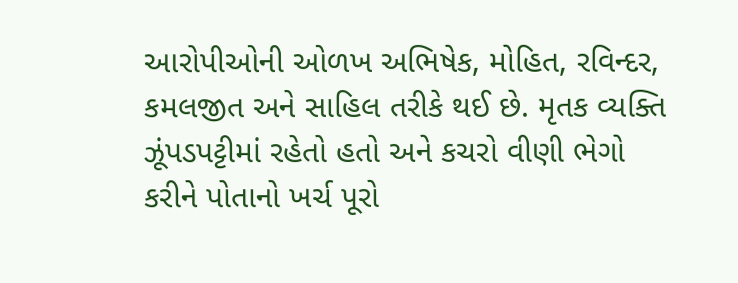આરોપીઓની ઓળખ અભિષેક, મોહિત, રવિન્દર, કમલજીત અને સાહિલ તરીકે થઈ છે. મૃતક વ્યક્તિ ઝૂંપડપટ્ટીમાં રહેતો હતો અને કચરો વીણી ભેગો કરીને પોતાનો ખર્ચ પૂરો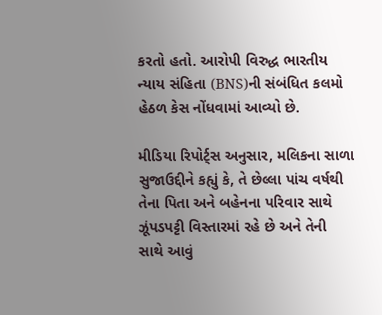કરતો હતો. આરોપી વિરુદ્ધ ભારતીય ન્યાય સંહિતા (BNS)ની સંબંધિત કલમો હેઠળ કેસ નોંધવામાં આવ્યો છે.

મીડિયા રિપોર્ટ્સ અનુસાર, મલિકના સાળા સુજાઉદ્દીને કહ્યું કે, તે છેલ્લા પાંચ વર્ષથી તેના પિતા અને બહેનના પરિવાર સાથે ઝૂંપડપટ્ટી વિસ્તારમાં રહે છે અને તેની સાથે આવું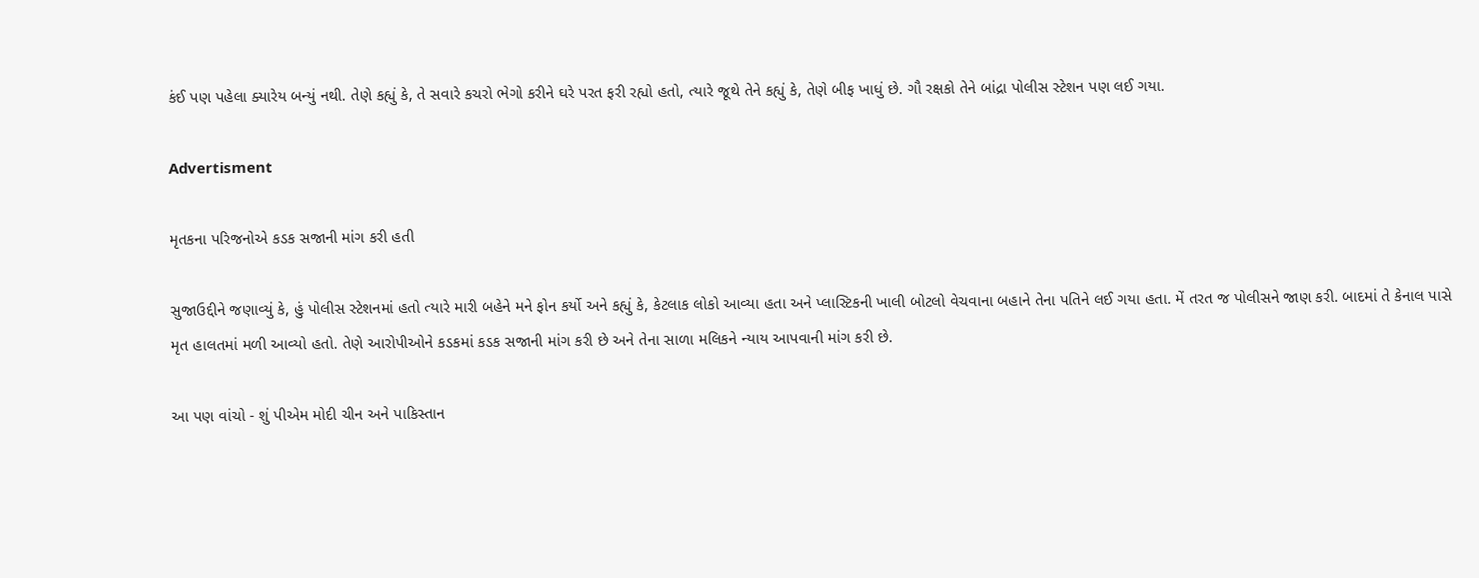કંઈ પણ પહેલા ક્યારેય બન્યું નથી. તેણે કહ્યું કે, તે સવારે કચરો ભેગો કરીને ઘરે પરત ફરી રહ્યો હતો, ત્યારે જૂથે તેને કહ્યું કે, તેણે બીફ ખાધું છે. ગૌ રક્ષકો તેને બાંદ્રા પોલીસ સ્ટેશન પણ લઈ ગયા.

Advertisment

મૃતકના પરિજનોએ કડક સજાની માંગ કરી હતી

સુજાઉદ્દીને જણાવ્યું કે, હું પોલીસ સ્ટેશનમાં હતો ત્યારે મારી બહેને મને ફોન કર્યો અને કહ્યું કે, કેટલાક લોકો આવ્યા હતા અને પ્લાસ્ટિકની ખાલી બોટલો વેચવાના બહાને તેના પતિને લઈ ગયા હતા. મેં તરત જ પોલીસને જાણ કરી. બાદમાં તે કેનાલ પાસે મૃત હાલતમાં મળી આવ્યો હતો. તેણે આરોપીઓને કડકમાં કડક સજાની માંગ કરી છે અને તેના સાળા મલિકને ન્યાય આપવાની માંગ કરી છે.

આ પણ વાંચો - શું પીએમ મોદી ચીન અને પાકિસ્તાન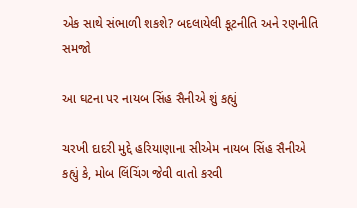એક સાથે સંભાળી શકશે? બદલાયેલી કૂટનીતિ અને રણનીતિ સમજો

આ ઘટના પર નાયબ સિંહ સૈનીએ શું કહ્યું

ચરખી દાદરી મુદ્દે હરિયાણાના સીએમ નાયબ સિંહ સૈનીએ કહ્યું કે, મોબ લિંચિંગ જેવી વાતો કરવી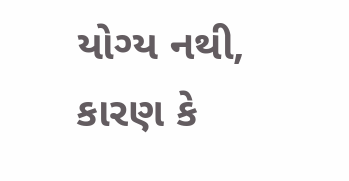યોગ્ય નથી, કારણ કે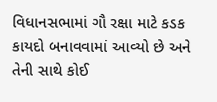વિધાનસભામાં ગૌ રક્ષા માટે કડક કાયદો બનાવવામાં આવ્યો છે અને તેની સાથે કોઈ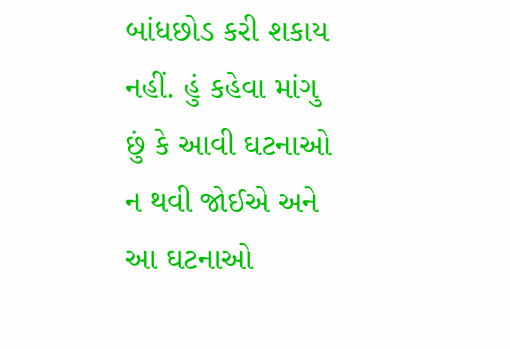બાંધછોડ કરી શકાય નહીં. હું કહેવા માંગુ છું કે આવી ઘટનાઓ ન થવી જોઈએ અને આ ઘટનાઓ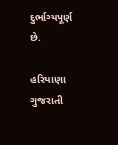દુર્ભાગ્યપૂર્ણ છે.

હરિયાણા ગુજરાતી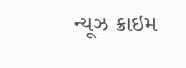ન્યૂઝ ક્રાઇમ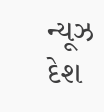ન્યૂઝ દેશ